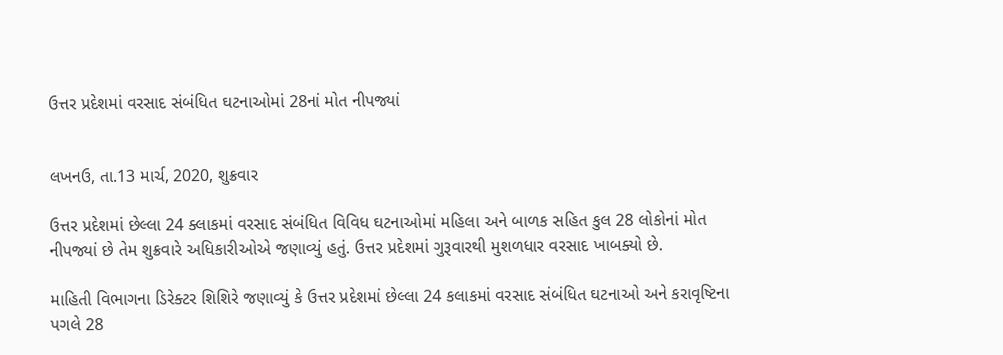ઉત્તર પ્રદેશમાં વરસાદ સંબંધિત ઘટનાઓમાં 28નાં મોત નીપજ્યાં


લખનઉ, તા.13 માર્ચ, 2020, શુક્રવાર

ઉત્તર પ્રદેશમાં છેલ્લા 24 ક્લાકમાં વરસાદ સંબંધિત વિવિધ ઘટનાઓમાં મહિલા અને બાળક સહિત કુલ 28 લોકોનાં મોત નીપજ્યાં છે તેમ શુક્રવારે અધિકારીઓએ જણાવ્યું હતું. ઉત્તર પ્રદેશમાં ગુરૂવારથી મુશળધાર વરસાદ ખાબક્યો છે.

માહિતી વિભાગના ડિરેક્ટર શિશિરે જણાવ્યું કે ઉત્તર પ્રદેશમાં છેલ્લા 24 કલાકમાં વરસાદ સંબંધિત ઘટનાઓ અને કરાવૃષ્ટિના પગલે 28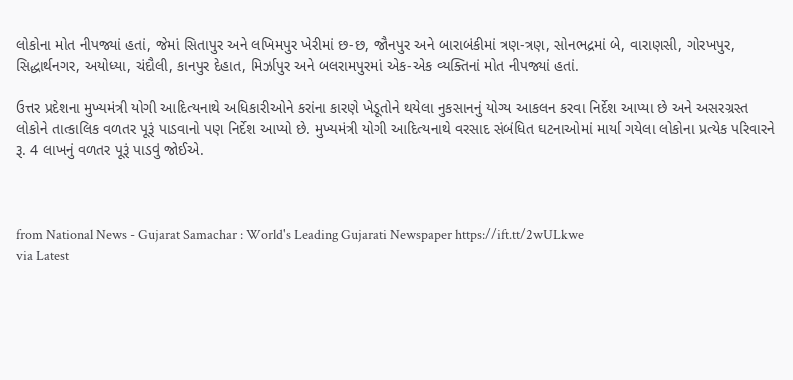લોકોના મોત નીપજ્યાં હતાં, જેમાં સિતાપુર અને લખિમપુર ખેરીમાં છ-છ, જૌનપુર અને બારાબંકીમાં ત્રણ-ત્રણ, સોનભદ્રમાં બે, વારાણસી, ગોરખપુર, સિદ્ધાર્થનગર, અયોધ્યા, ચંદૌલી, કાનપુર દેહાત, મિર્ઝાપુર અને બલરામપુરમાં એક-એક વ્યક્તિનાં મોત નીપજ્યાં હતાં.

ઉત્તર પ્રદેશના મુખ્યમંત્રી યોગી આદિત્યનાથે અધિકારીઓને કરાંના કારણે ખેડૂતોને થયેલા નુકસાનનું યોગ્ય આકલન કરવા નિર્દેશ આપ્યા છે અને અસરગ્રસ્ત લોકોને તાત્કાલિક વળતર પૂરૂં પાડવાનો પણ નિર્દેશ આપ્યો છે. મુખ્યમંત્રી યોગી આદિત્યનાથે વરસાદ સંબંધિત ઘટનાઓમાં માર્યા ગયેલા લોકોના પ્રત્યેક પરિવારને રૂ. 4 લાખનું વળતર પૂરૂં પાડવું જોઈએ.



from National News - Gujarat Samachar : World's Leading Gujarati Newspaper https://ift.tt/2wULkwe
via Latest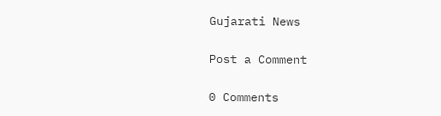Gujarati News

Post a Comment

0 Comments